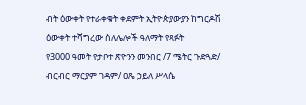ብት ዕውቀት የተራቀቁት ቀደምት ኢትዮጵያውያን ከግርዶሽ ዕውቀት ተሻግረው ስለሌሎች ዓለማት የጻፉት
የ3000 ዓመት የታቦተ ጽዮንን መንበር /7 ሜትር ጉድጓድ/ ብርብር ማርያም ገዳም/ ዐጼ ኃይለ ሥላሴ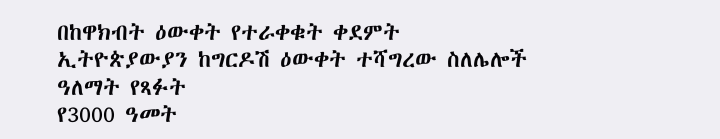በከዋክብት ዕውቀት የተራቀቁት ቀደምት ኢትዮጵያውያን ከግርዶሽ ዕውቀት ተሻግረው ስለሌሎች ዓለማት የጻፉት
የ3000 ዓመት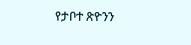የታቦተ ጽዮንን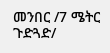መንበር /7 ሜትር ጉድጓድ/